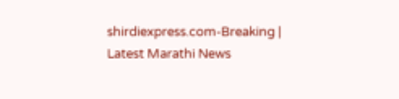shirdiexpress.com-Breaking | Latest Marathi News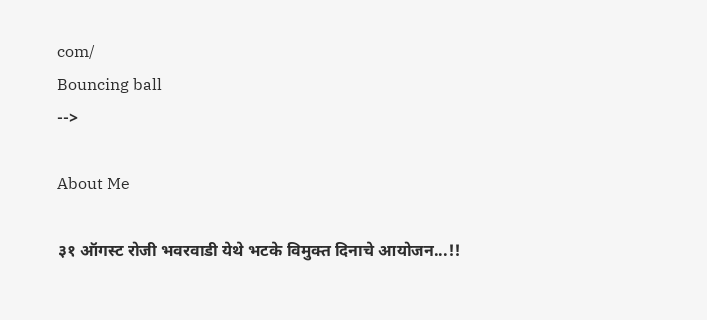com/
Bouncing ball
-->

About Me

३१ ऑगस्ट रोजी भवरवाडी येथे भटके विमुक्त दिनाचे आयोजन...!!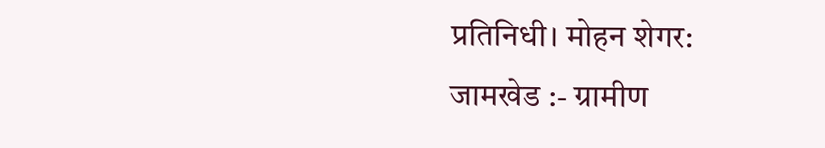प्रतिनिधी। मोहन शेगर:
जामखेड :- ग्रामीण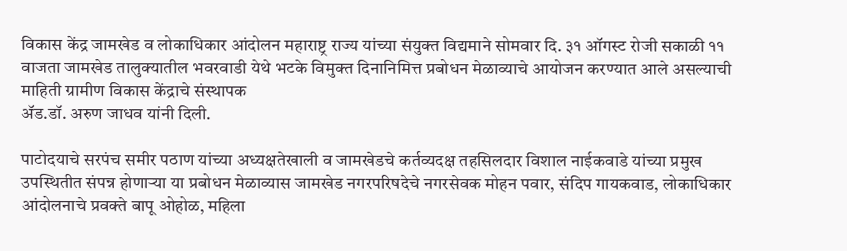विकास केंद्र जामखेड व लोकाधिकार आंदोलन महाराष्ट्र राज्य यांच्या संयुक्त विद्यमाने सोमवार दि. ३१ ऑगस्ट रोजी सकाळी ११ वाजता जामखेड तालुक्यातील भवरवाडी येथे भटके विमुक्त दिनानिमित्त प्रबोधन मेळाव्याचे आयोजन करण्यात आले असल्याची माहिती ग्रामीण विकास केंद्राचे संस्थापक
ॲड.डॉ. अरुण जाधव यांनी दिली.

पाटोदयाचे सरपंच समीर पठाण यांच्या अध्यक्षतेखाली व जामखेडचे कर्तव्यदक्ष तहसिलदार विशाल नाईकवाडे यांच्या प्रमुख उपस्थितीत संपन्न होणाऱ्या या प्रबोधन मेळाव्यास जामखेड नगरपरिषदेचे नगरसेवक मोहन पवार, संदिप गायकवाड, लोकाधिकार आंदोलनाचे प्रवक्ते बापू ओहोळ, महिला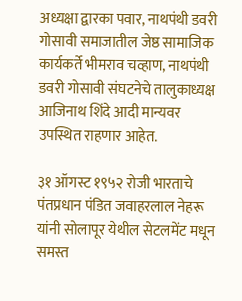अध्यक्षा द्वारका पवार, नाथपंथी डवरी गोसावी समाजातील जेष्ठ सामाजिक कार्यकर्ते भीमराव चव्हाण, नाथपंथी डवरी गोसावी संघटनेचे तालुकाध्यक्ष आजिनाथ शिंदे आदी मान्यवर उपस्थित राहणार आहेत.

३१ ऑगस्ट १९५२ रोजी भारताचे पंतप्रधान पंडित जवाहरलाल नेहरू यांनी सोलापूर येथील सेटलमेंट मधून समस्त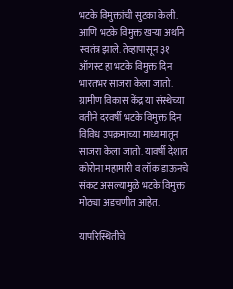भटके विमुक्तांची सुटका केली. आणि भटके विमुक्त खऱ्या अर्थाने स्वतंत्र झाले. तेव्हापासून ३१ ऑगस्ट हा भटके विमुक्त दिन भारतभर साजरा केला जातो.  ग्रामीण विकास केंद्र या संस्थेच्या वतीने दरवर्षी भटके विमुक्त दिन विविध उपक्रमाच्या माध्यमातून साजरा केला जातो. यावर्षी देशात कोरोना महामारी व लॉक डाऊनचे संकट असल्यामुळे भटके विमुक्त मोठ्या अडचणीत आहेत.

यापरिस्थितीचे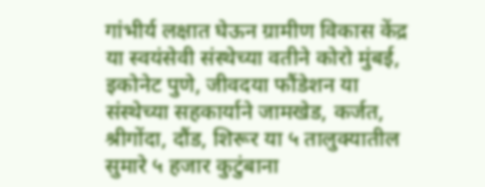गांभीर्य लक्षात घेऊन ग्रामीण विकास केंद्र या स्वयंसेवी संस्थेच्या वतीने कोरो मुंबई, इकोनेट पुणे, जीवदया फौंडेशन या संस्थेच्या सहकार्याने जामखेड, कर्जत, श्रीगोंदा, दौंड, शिरूर या ५ तालुक्यातील सुमारे ५ हजार कुटुंबाना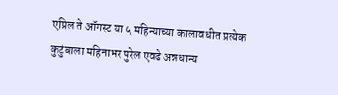एप्रिल ते ऑगस्ट या ५ महिन्याच्या कालावधीत प्रत्येक कुटुंबाला महिनाभर पुरेल एवढे अन्नधान्य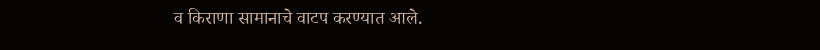व किराणा सामानाचे वाटप करण्यात आले.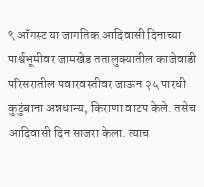९ ऑगस्ट या जागतिक आदिवासी दिनाच्या पार्श्वभूमीवर जामखेड ततालुक्यातील काजेवाडी परिसरातील पवारवस्तीवर जाऊन २५ पारधी कुटुंबाना अन्नधान्य, किराणा वाटप केले. तसेच आदिवासी दिन साजरा केला. त्याच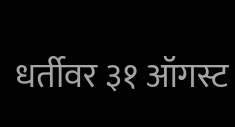धर्तीवर ३१ ऑगस्ट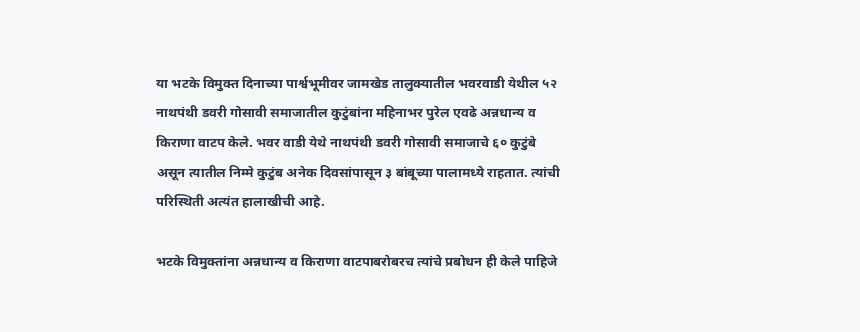या भटके विमुक्त दिनाच्या पार्श्वभूमीवर जामखेड तालुक्यातील भवरवाडी येथील ५२ नाथपंथी डवरी गोसावी समाजातील कुटुंबांना महिनाभर पुरेल एवढे अन्नधान्य व किराणा वाटप केले. भवर वाडी येथे नाथपंथी डवरी गोसावी समाजाचे ६० कुटुंबे असून त्यातील निम्मे कुटुंब अनेक दिवसांपासून ३ बांबूच्या पालामध्ये राहतात. त्यांची परिस्थिती अत्यंत हालाखीची आहे.

भटके विमुक्तांना अन्नधान्य व किराणा वाटपाबरोबरच त्यांचे प्रबोधन ही केले पाहिजे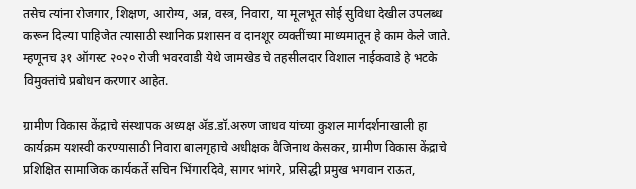तसेच त्यांना रोजगार, शिक्षण, आरोग्य, अन्न, वस्त्र, निवारा, या मूलभूत सोई सुविधा देखील उपलब्ध करून दिल्या पाहिजेत त्यासाठी स्थानिक प्रशासन व दानशूर व्यक्तींच्या माध्यमातून हे काम केले जाते. म्हणूनच ३१ ऑगस्ट २०२० रोजी भवरवाडी येथे जामखेड चे तहसीलदार विशाल नाईकवाडे हे भटके विमुक्तांचे प्रबोधन करणार आहेत.

ग्रामीण विकास केंद्राचे संस्थापक अध्यक्ष ॲड.डॉ.अरुण जाधव यांच्या कुशल मार्गदर्शनाखाली हा कार्यक्रम यशस्वी करण्यासाठी निवारा बालगृहाचे अधीक्षक वैजिनाथ केसकर, ग्रामीण विकास केंद्राचे प्रशिक्षित सामाजिक कार्यकर्ते सचिन भिंगारदिवे, सागर भांगरे, प्रसिद्धी प्रमुख भगवान राऊत,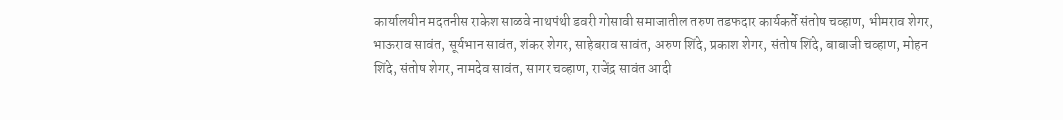कार्यालयीन मदतनीस राकेश साळवे नाथपंथी डवरी गोसावी समाजातील तरुण तडफदार कार्यकर्ते संतोष चव्हाण, भीमराव शेगर, भाऊराव सावंत, सूर्यभान सावंत, शंकर शेगर, साहेबराव सावंत, अरुण शिंदे, प्रकाश शेगर, संतोष शिंदे, बाबाजी चव्हाण, मोहन शिंदे, संतोष शेगर, नामदेव सावंत, सागर चव्हाण, राजेंद्र सावंत आदी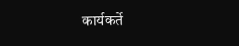कार्यकर्ते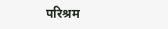परिश्रम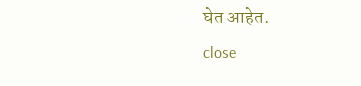घेत आहेत.
close